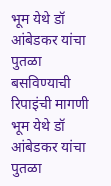भूम येथे डॉ आंबेडकर यांचा पुतळा बसविण्याची रिपाइंची मागणी
भूम येथे डॉ आंबेडकर यांचा पुतळा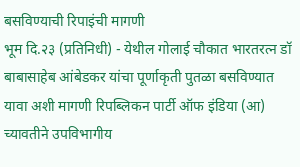बसविण्याची रिपाइंची मागणी
भूम दि.२३ (प्रतिनिधी) - येथील गोलाई चौकात भारतरत्न डॉ बाबासाहेब आंबेडकर यांचा पूर्णाकृती पुतळा बसविण्यात यावा अशी मागणी रिपब्लिकन पार्टी ऑफ इंडिया (आ) च्यावतीने उपविभागीय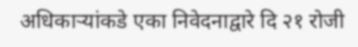अधिकाऱ्यांकडे एका निवेदनाद्वारे दि २१ रोजी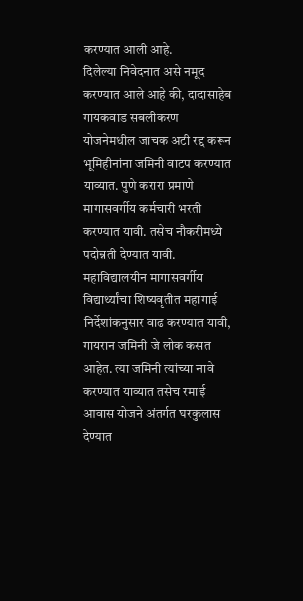करण्यात आली आहे.
दिलेल्या निवेदनात असे नमूद करण्यात आले आहे की, दादासाहेब गायकवाड सबलीकरण योजनेमधील जाचक अटी रद्द करून भूमिहीनांना जमिनी वाटप करण्यात याव्यात. पुणे करारा प्रमाणे मागासवर्गीय कर्मचारी भरती करण्यात यावी. तसेच नौकरीमध्ये पदोन्नती देण्यात यावी. महाविद्यालयीन मागासवर्गीय विद्यार्थ्यांचा शिष्यवृतीत महागाई निर्देशांकनुसार वाढ करण्यात यावी, गायरान जमिनी जे लोक कसत आहेत. त्या जमिनी त्यांच्या नावे करण्यात याव्यात तसेच रमाई आवास योजने अंतर्गत घरकुलास देण्यात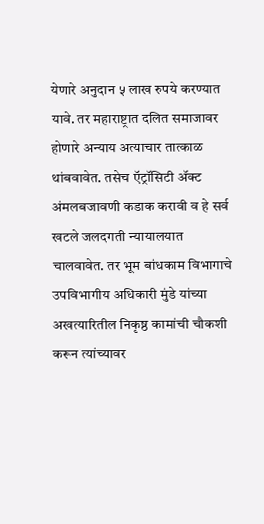येणारे अनुदान ५ लाख रुपये करण्यात यावे. तर महाराष्ट्रात दलित समाजावर होणारे अन्याय अत्याचार तात्काळ थांबवावेत. तसेच ऍट्रॉसिटी ॲक्ट अंमलबजावणी कडाक करावी व हे सर्व खटले जलदगती न्यायालयात चालवावेत. तर भूम बांधकाम विभागाचे उपविभागीय अधिकारी मुंडे यांच्या अखत्यारितील निकृष्ठ कामांची चौकशी करून त्यांच्यावर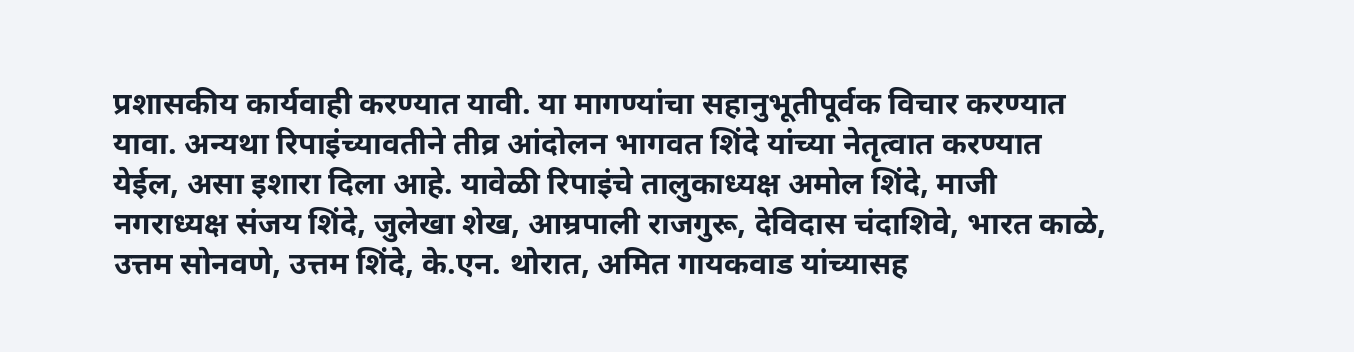प्रशासकीय कार्यवाही करण्यात यावी. या मागण्यांचा सहानुभूतीपूर्वक विचार करण्यात यावा. अन्यथा रिपाइंच्यावतीने तीव्र आंदोलन भागवत शिंदे यांच्या नेतृत्वात करण्यात येईल, असा इशारा दिला आहे. यावेळी रिपाइंचे तालुकाध्यक्ष अमोल शिंदे, माजी नगराध्यक्ष संजय शिंदे, जुलेखा शेख, आम्रपाली राजगुरू, देविदास चंदाशिवे, भारत काळे, उत्तम सोनवणे, उत्तम शिंदे, के.एन. थोरात, अमित गायकवाड यांच्यासह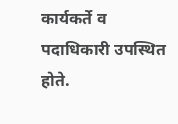कार्यकर्ते व पदाधिकारी उपस्थित होते.